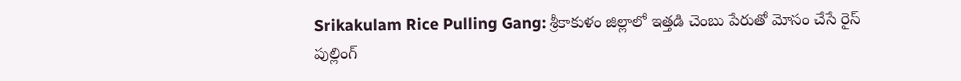Srikakulam Rice Pulling Gang: శ్రీకాకుళం జిల్లాలో ఇత్తడి చెంబు పేరుతో మోసం చేసే రైస్ పుల్లింగ్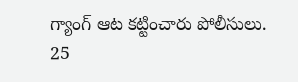గ్యాంగ్ ఆట కట్టించారు పోలీసులు. 25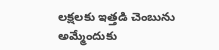లక్షలకు ఇత్తడి చెంబును అమ్మేందుకు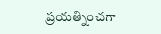ప్రయత్నించగా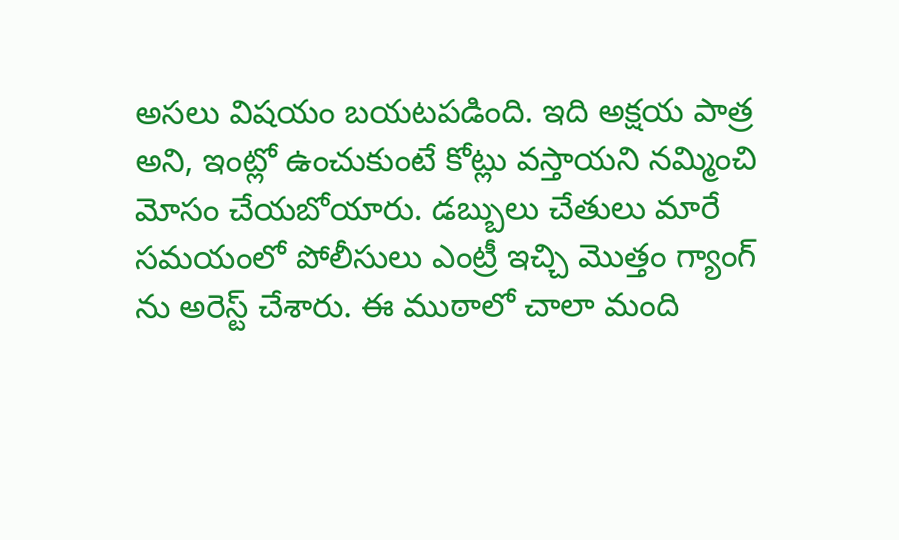అసలు విషయం బయటపడింది. ఇది అక్షయ పాత్ర అని, ఇంట్లో ఉంచుకుంటే కోట్లు వస్తాయని నమ్మించి మోసం చేయబోయారు. డబ్బులు చేతులు మారే సమయంలో పోలీసులు ఎంట్రీ ఇచ్చి మొత్తం గ్యాంగ్ ను అరెస్ట్ చేశారు. ఈ ముఠాలో చాలా మంది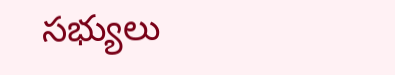సభ్యులు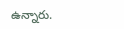ఉన్నారు.